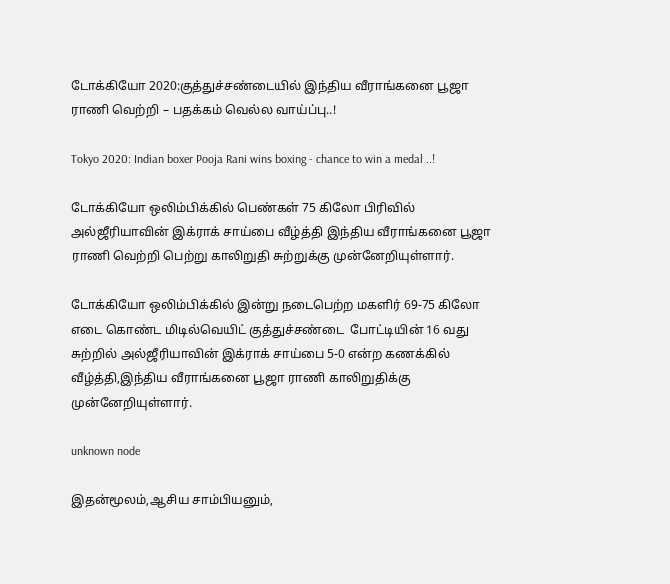டோக்கியோ 2020:குத்துச்சண்டையில் இந்திய வீராங்கனை பூஜா ராணி வெற்றி – பதக்கம் வெல்ல வாய்ப்பு..!

Tokyo 2020: Indian boxer Pooja Rani wins boxing - chance to win a medal ..!

டோக்கியோ ஒலிம்பிக்கில் பெண்கள் 75 கிலோ பிரிவில் அல்ஜீரியாவின் இக்ராக் சாய்பை வீழ்த்தி இந்திய வீராங்கனை பூஜா ராணி வெற்றி பெற்று காலிறுதி சுற்றுக்கு முன்னேறியுள்ளார்.

டோக்கியோ ஒலிம்பிக்கில் இன்று நடைபெற்ற மகளிர் 69-75 கிலோ எடை கொண்ட மிடில்வெயிட் குத்துச்சண்டை  போட்டியின் 16 வது சுற்றில் அல்ஜீரியாவின் இக்ராக் சாய்பை 5-0 என்ற கணக்கில் வீழ்த்தி,இந்திய வீராங்கனை பூஜா ராணி காலிறுதிக்கு முன்னேறியுள்ளார்.

unknown node

இதன்மூலம்,ஆசிய சாம்பியனும்,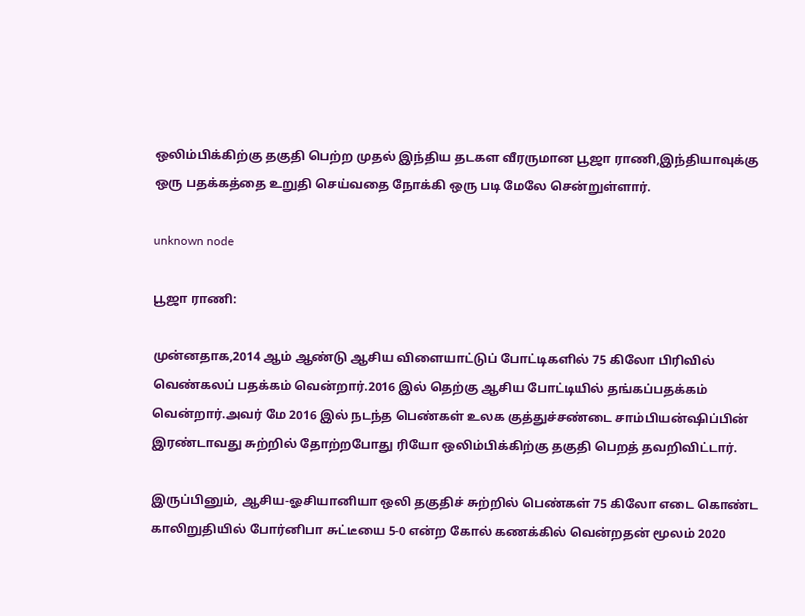ஒலிம்பிக்கிற்கு தகுதி பெற்ற முதல் இந்திய தடகள வீரருமான பூஜா ராணி,இந்தியாவுக்கு ஒரு பதக்கத்தை உறுதி செய்வதை நோக்கி ஒரு படி மேலே சென்றுள்ளார்.

unknown node

பூஜா ராணி:

முன்னதாக,2014 ஆம் ஆண்டு ஆசிய விளையாட்டுப் போட்டிகளில் 75 கிலோ பிரிவில் வெண்கலப் பதக்கம் வென்றார்.2016 இல் தெற்கு ஆசிய போட்டியில் தங்கப்பதக்கம் வென்றார்.அவர் மே 2016 இல் நடந்த பெண்கள் உலக குத்துச்சண்டை சாம்பியன்ஷிப்பின் இரண்டாவது சுற்றில் தோற்றபோது ரியோ ஒலிம்பிக்கிற்கு தகுதி பெறத் தவறிவிட்டார்.

இருப்பினும், ஆசிய-ஓசியானியா ஒலி தகுதிச் சுற்றில் பெண்கள் 75 கிலோ எடை கொண்ட காலிறுதியில் போர்னிபா சுட்டீயை 5-0 என்ற கோல் கணக்கில் வென்றதன் மூலம் 2020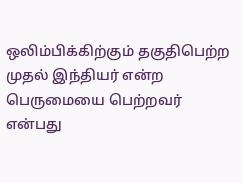ஒலிம்பிக்கிற்கும் தகுதிபெற்ற முதல் இந்தியர் என்ற பெருமையை பெற்றவர் என்பது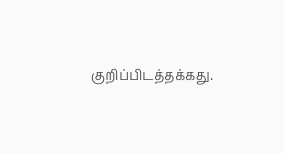குறிப்பிடத்தக்கது.